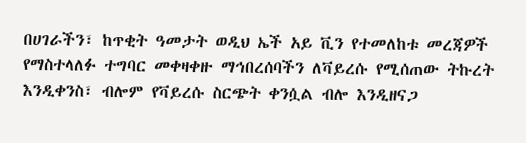በሀገራችን፣ ከጥቂት ዓመታት ወዲህ ኤች አይ ቪን የተመለከቱ መረጃዎች የማስተላለፉ ተግባር መቀዛቀዙ ማኅበረሰባችን ለቫይረሱ የሚሰጠው ትኩረት እንዲቀንስ፣ ብሎም የቫይረሱ ስርጭት ቀንሷል ብሎ እንዲዘናጋ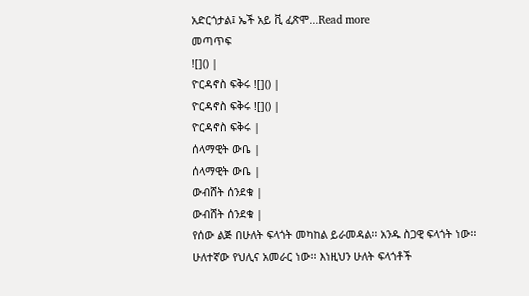አድርጎታል፤ ኤች አይ ቪ ፈጽሞ...Read more
መጣጥፍ
![]() |
ዮርዳኖስ ፍቅሩ ![]() |
ዮርዳኖስ ፍቅሩ ![]() |
ዮርዳኖስ ፍቅሩ |
ሰላማዊት ውቤ |
ሰላማዊት ውቤ |
ውብሸት ሰንደቁ |
ውብሸት ሰንደቁ |
የሰው ልጅ በሁለት ፍላጎት መካከል ይራመዳል፡፡ አንዱ ስጋዊ ፍላጎት ነው፡፡ ሁለተኛው የህሊና አመራር ነው፡፡ እነዚህን ሁለት ፍላጎቶች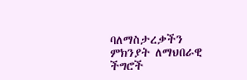ባለማስታረቃችን ምክንያት ለማህበራዊ ችግሮች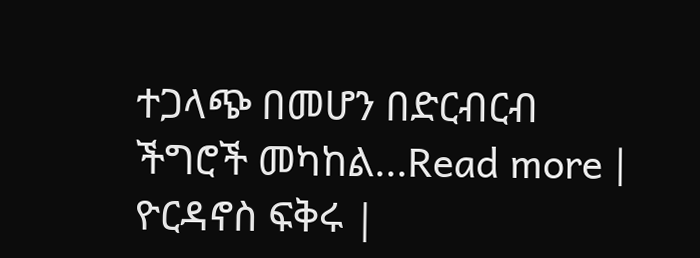ተጋላጭ በመሆን በድርብርብ ችግሮች መካከል...Read more |
ዮርዳኖስ ፍቅሩ |